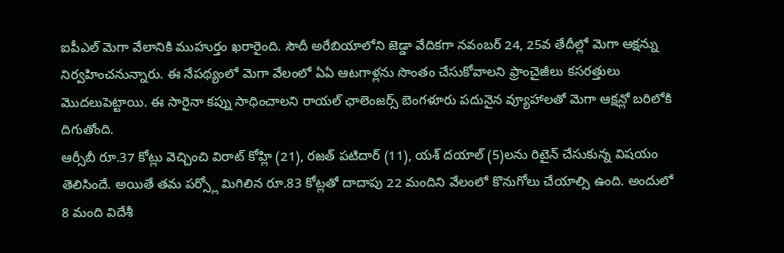ఐపీఎల్ మెగా వేలానికి ముహుర్తం ఖరారైంది. సౌదీ అరేబియాలోని జెడ్డా వేదికగా నవంబర్ 24, 25వ తేదీల్లో మెగా ఆక్షన్ను నిర్వహించనున్నారు. ఈ నేపథ్యంలో మెగా వేలంలో ఏఏ ఆటగాళ్లను సొంతం చేసుకోవాలని ఫ్రాంచైజీలు కసరత్తులు మొదలుపెట్టాయి. ఈ సారైనా కప్ను సాధించాలని రాయల్ ఛాలెంజర్స్ బెంగళూరు పదునైన వ్యూహాలతో మెగా ఆక్షన్లో బరిలోకి దిగుతోంది.
ఆర్సీబీ రూ.37 కోట్లు వెచ్చించి విరాట్ కోహ్లి (21), రజత్ పటిదార్ (11), యశ్ దయాల్ (5)లను రిటైన్ చేసుకున్న విషయం తెలిసిందే. అయితే తమ పర్స్లో మిగిలిన రూ.83 కోట్లతో దాదాపు 22 మందిని వేలంలో కొనుగోలు చేయాల్సి ఉంది. అందులో 8 మంది విదేశీ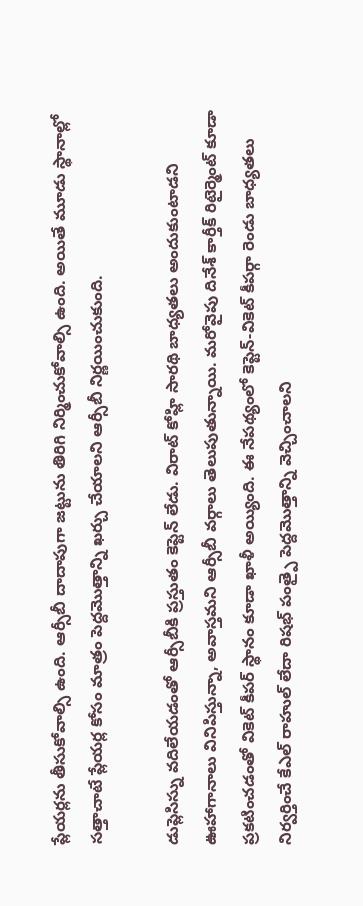ప్లేయర్లను తీసుకోవాల్సి ఉంది. ఆర్సీబీ దాదాపుగా జట్టును తిరిగి నిర్మించుకోవాల్సి ఉంది. అయితే మూడు స్థానాల్లో సత్తాచాటే ప్లేయర్ల కోసం మాత్రం పెద్దమొత్తాన్ని ఖర్చు చేయాలని ఆర్సీబీ నిర్ణయించుకుంది.

డుప్లెసిస్ను వదిలేయడంతో ఆర్సీబీకి ప్రస్తుతం కెప్టెన్ లేడు. విరాట్ కోహ్లి సారథి బాధ్యతలు అందుకుంటాడని ఊహాగానాలు వినిపిస్తున్నా, అవాస్తమని ఆర్సీబీ వర్గాలు తెలుపుతున్నాయి. మరోవైపు దినేశ్ కార్తీక్ రిటైర్మెంట్ కూడా ప్రకటించడంతో వికెట్ కీపర్ స్థానం కూడా ఖాళీ అయ్యింది. ఈ నేపథ్యంలో కెప్టెన్-వికెట్ కీపర్గా రెండు బాధ్యతలు నిర్వర్తించే కేఎల్ రాహుల్ లేదా రిషభ్ పంత్పై పెద్దమొత్తాన్ని వెచ్చించాలని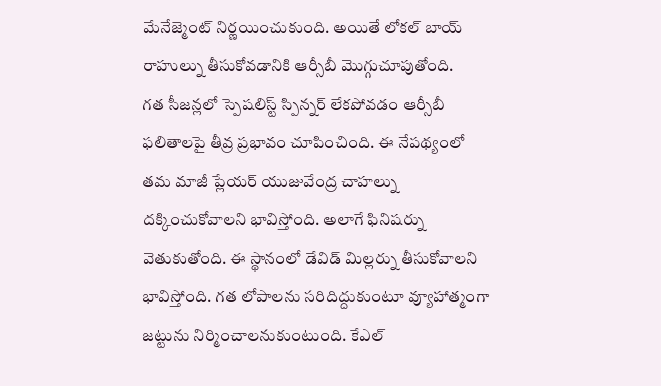మేనేజ్మెంట్ నిర్ణయించుకుంది. అయితే లోకల్ బాయ్ రాహుల్ను తీసుకోవడానికి ఆర్సీబీ మొగ్గుచూపుతోంది.
గత సీజన్లలో స్పెషలిస్ట్ స్పిన్నర్ లేకపోవడం ఆర్సీబీ ఫలితాలపై తీవ్ర ప్రభావం చూపించింది. ఈ నేపథ్యంలో తమ మాజీ ప్లేయర్ యుజువేంద్ర చాహల్ను దక్కించుకోవాలని భావిస్తోంది. అలాగే ఫినిషర్ను వెతుకుతోంది. ఈ స్థానంలో డేవిడ్ మిల్లర్ను తీసుకోవాలని భావిస్తోంది. గత లోపాలను సరిదిద్దుకుంటూ వ్యూహాత్మంగా జట్టును నిర్మించాలనుకుంటుంది. కేఎల్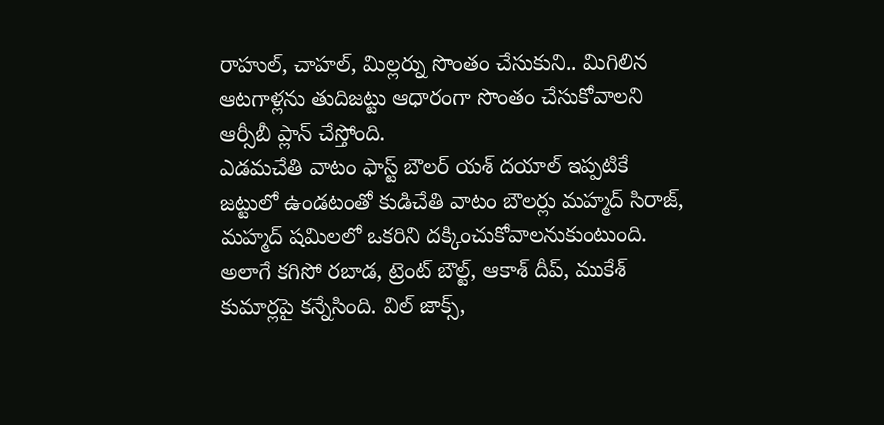రాహుల్, చాహల్, మిల్లర్ను సొంతం చేసుకుని.. మిగిలిన ఆటగాళ్లను తుదిజట్టు ఆధారంగా సొంతం చేసుకోవాలని ఆర్సీబీ ప్లాన్ చేస్తోంది.
ఎడమచేతి వాటం ఫాస్ట్ బౌలర్ యశ్ దయాల్ ఇప్పటికే జట్టులో ఉండటంతో కుడిచేతి వాటం బౌలర్లు మహ్మద్ సిరాజ్, మహ్మద్ షమిలలో ఒకరిని దక్కించుకోవాలనుకుంటుంది. అలాగే కగిసో రబాడ, ట్రెంట్ బౌల్ట్, ఆకాశ్ దీప్, ముకేశ్ కుమార్లపై కన్నేసింది. విల్ జాక్స్,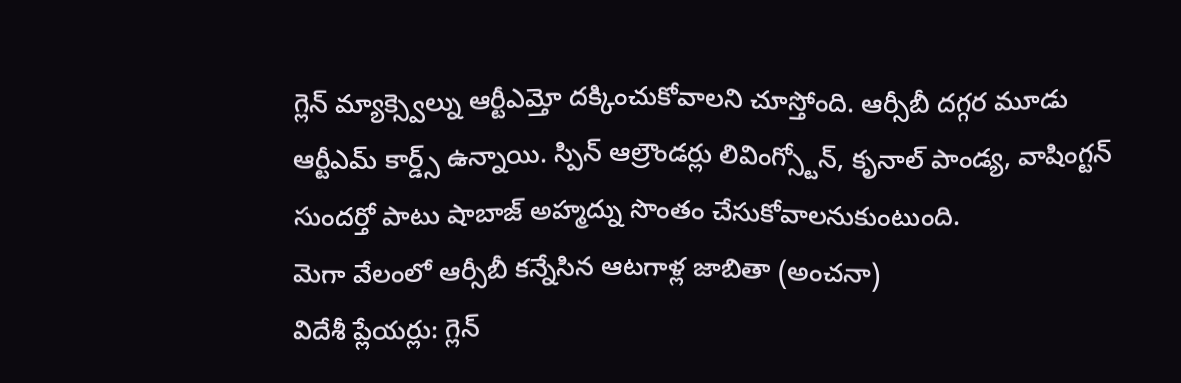గ్లెన్ మ్యాక్స్వెల్ను ఆర్టీఎమ్తో దక్కించుకోవాలని చూస్తోంది. ఆర్సీబీ దగ్గర మూడు ఆర్టీఎమ్ కార్డ్స్ ఉన్నాయి. స్పిన్ ఆల్రౌండర్లు లివింగ్స్టోన్, కృనాల్ పాండ్య, వాషింగ్టన్ సుందర్తో పాటు షాబాజ్ అహ్మద్ను సొంతం చేసుకోవాలనుకుంటుంది.
మెగా వేలంలో ఆర్సీబీ కన్నేసిన ఆటగాళ్ల జాబితా (అంచనా)
విదేశీ ప్లేయర్లు: గ్లెన్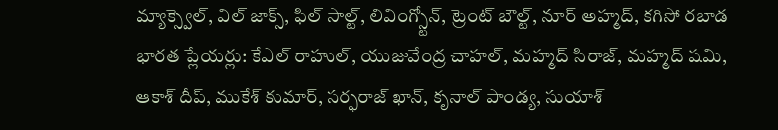మ్యాక్స్వెల్, విల్ జాక్స్, ఫిల్ సాల్ట్, లివింగ్స్టోన్, ట్రెంట్ బౌల్ట్, నూర్ అహ్మద్, కగిసో రబాడ
భారత ప్లేయర్లు: కేఎల్ రాహుల్, యుజువేంద్ర చాహల్, మహ్మద్ సిరాజ్, మహ్మద్ షమి, ఆకాశ్ దీప్, ముకేశ్ కుమార్, సర్ఫరాజ్ ఖాన్, కృనాల్ పాండ్య, సుయాశ్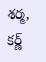శర్మ, కర్ణ్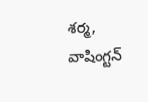శర్మ, వాషింగ్టన్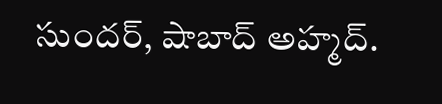సుందర్, షాబాద్ అహ్మద్.